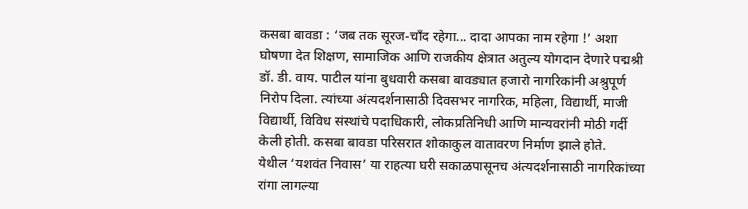कसबा बावडा : ‘जब तक सूरज-चाँद रहेगा... दादा आपका नाम रहेगा !’ अशा घोषणा देत शिक्षण, सामाजिक आणि राजकीय क्षेत्रात अतुल्य योगदान देणारे पद्मश्री डॉ. डी. वाय. पाटील यांना बुधवारी कसबा बावड्यात हजारो नागरिकांनी अश्रुपूर्ण निरोप दिला. त्यांच्या अंत्यदर्शनासाठी दिवसभर नागरिक, महिला, विद्यार्थी, माजी विद्यार्थी, विविध संस्थांचे पदाधिकारी, लोकप्रतिनिधी आणि मान्यवरांनी मोठी गर्दी केली होती. कसबा बावडा परिसरात शोकाकुल वातावरण निर्माण झाले होते.
येथील ‘यशवंत निवास’ या राहत्या घरी सकाळपासूनच अंत्यदर्शनासाठी नागरिकांच्या रांगा लागल्या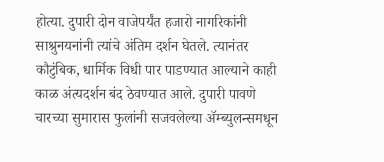होत्या. दुपारी दोन वाजेपर्यंत हजारो नागरिकांनी साश्रुनयनांनी त्यांचे अंतिम दर्शन घेतले. त्यानंतर कौटुंबिक, धार्मिक विधी पार पाडण्यात आल्याने काही काळ अंत्यदर्शन बंद ठेवण्यात आले. दुपारी पावणे चारच्या सुमारास फुलांनी सजवलेल्या ॲम्ब्युलन्समधून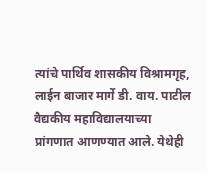त्यांचे पार्थिव शासकीय विश्रामगृह, लाईन बाजार मार्गे डी. वाय. पाटील वैद्यकीय महाविद्यालयाच्या प्रांगणात आणण्यात आले. येथेही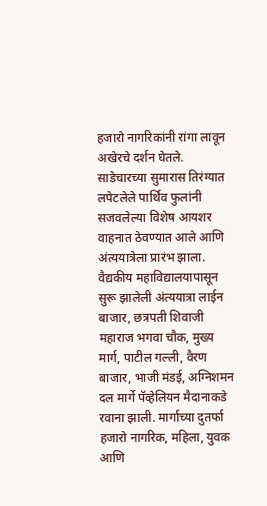हजारो नागरिकांनी रांगा लावून अखेरचे दर्शन घेतले. साडेचारच्या सुमारास तिरंग्यात लपेटलेले पार्थिव फुलांनी सजवलेल्या विशेष आयशर वाहनात ठेवण्यात आले आणि अंत्ययात्रेला प्रारंभ झाला. वैद्यकीय महाविद्यालयापासून सुरू झालेली अंत्ययात्रा लाईन बाजार, छत्रपती शिवाजी महाराज भगवा चौक, मुख्य मार्ग, पाटील गल्ली, वैरण बाजार, भाजी मंडई, अग्निशमन दल मार्गे पॅव्हेलियन मैदानाकडे रवाना झाली. मार्गाच्या दुतर्फा हजारो नागरिक, महिला, युवक आणि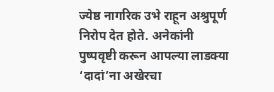ज्येष्ठ नागरिक उभे राहून अश्रुपूर्ण निरोप देत होते. अनेकांनी पुष्पवृष्टी करून आपल्या लाडक्या ‘दादां’ना अखेरचा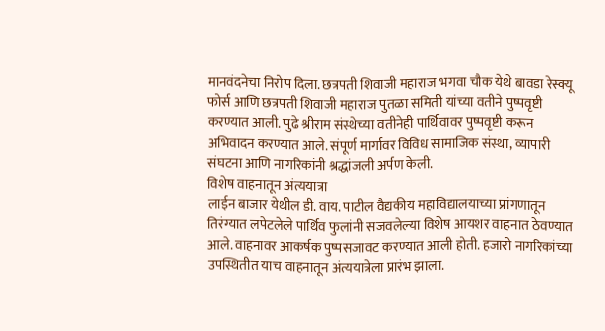मानवंदनेचा निरोप दिला. छत्रपती शिवाजी महाराज भगवा चौक येथे बावडा रेस्क्यू फोर्स आणि छत्रपती शिवाजी महाराज पुतळा समिती यांच्या वतीने पुष्पवृष्टी करण्यात आली. पुढे श्रीराम संस्थेच्या वतीनेही पार्थिवावर पुष्पवृष्टी करून अभिवादन करण्यात आले. संपूर्ण मार्गावर विविध सामाजिक संस्था, व्यापारी संघटना आणि नागरिकांनी श्रद्धांजली अर्पण केली.
विशेष वाहनातून अंत्ययात्रा
लाईन बाजार येथील डी. वाय. पाटील वैद्यकीय महाविद्यालयाच्या प्रांगणातून तिरंग्यात लपेटलेले पार्थिव फुलांनी सजवलेल्या विशेष आयशर वाहनात ठेवण्यात आले. वाहनावर आकर्षक पुष्पसजावट करण्यात आली होती. हजारो नागरिकांच्या उपस्थितीत याच वाहनातून अंत्ययात्रेला प्रारंभ झाला.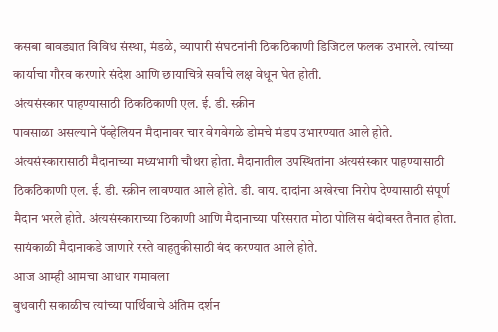कसबा बावड्यात विविध संस्था, मंडळे, व्यापारी संघटनांनी ठिकठिकाणी डिजिटल फलक उभारले. त्यांच्या कार्याचा गौरव करणारे संदेश आणि छायाचित्रे सर्वांचे लक्ष वेधून घेत होती.
अंत्यसंस्कार पाहण्यासाठी ठिकठिकाणी एल. ई. डी. स्क्रीन
पावसाळा असल्याने पॅव्हेलियन मैदानावर चार वेगवेगळे डोमचे मंडप उभारण्यात आले होते. अंत्यसंस्कारासाठी मैदानाच्या मध्यभागी चौथरा होता. मैदानातील उपस्थितांना अंत्यसंस्कार पाहण्यासाठी ठिकठिकाणी एल. ई. डी. स्क्रीन लावण्यात आले होते. डी. वाय. दादांना अखेरचा निरोप देण्यासाठी संपूर्ण मैदान भरले होते. अंत्यसंस्काराच्या ठिकाणी आणि मैदानाच्या परिसरात मोठा पोलिस बंदोबस्त तैनात होता. सायंकाळी मैदानाकडे जाणारे रस्ते वाहतुकीसाठी बंद करण्यात आले होते.
आज आम्ही आमचा आधार गमावला
बुधवारी सकाळीच त्यांच्या पार्थिवाचे अंतिम दर्शन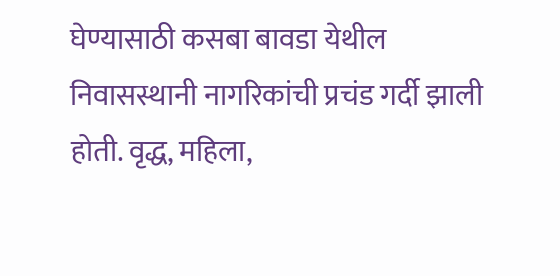घेण्यासाठी कसबा बावडा येथील निवासस्थानी नागरिकांची प्रचंड गर्दी झाली होती. वृद्ध, महिला,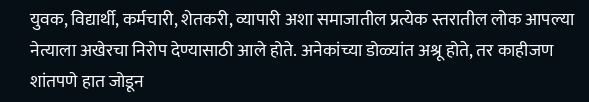युवक, विद्यार्थी, कर्मचारी, शेतकरी, व्यापारी अशा समाजातील प्रत्येक स्तरातील लोक आपल्या नेत्याला अखेरचा निरोप देण्यासाठी आले होते. अनेकांच्या डोळ्यांत अश्रू होते, तर काहीजण शांतपणे हात जोडून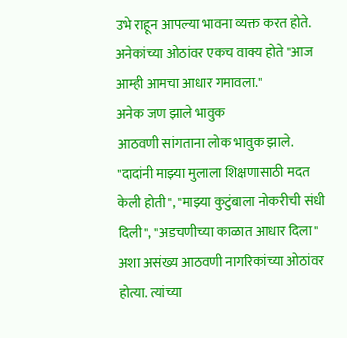उभे राहून आपल्या भावना व्यक्त करत होते. अनेकांच्या ओठांवर एकच वाक्य होते "आज आम्ही आमचा आधार गमावला."
अनेक जण झाले भावुक
आठवणी सांगताना लोक भावुक झाले. "दादांनी माझ्या मुलाला शिक्षणासाठी मदत केली होती", "माझ्या कुटुंबाला नोकरीची संधी दिली", "अडचणीच्या काळात आधार दिला" अशा असंख्य आठवणी नागरिकांच्या ओठांवर होत्या. त्यांच्या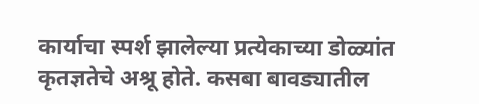कार्याचा स्पर्श झालेल्या प्रत्येकाच्या डोळ्यांत कृतज्ञतेचे अश्रू होते. कसबा बावड्यातील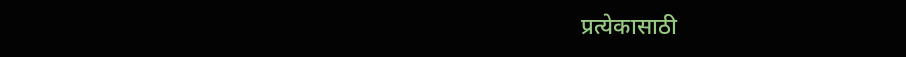प्रत्येकासाठी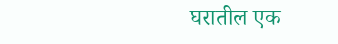घरातील एक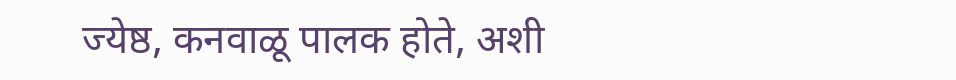ज्येष्ठ, कनवाळू पालक होते, अशी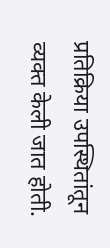प्रतिक्रिया उपस्थितांतून व्यक्त केली जात होती.